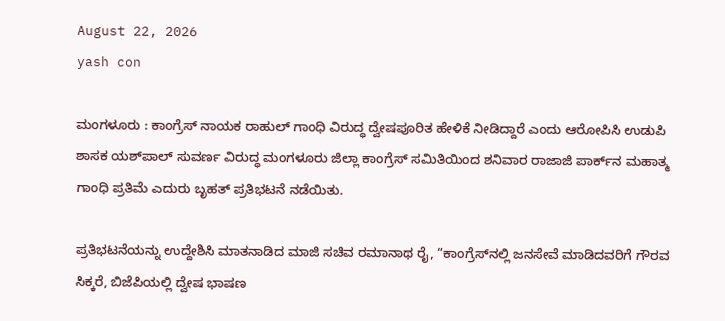August 22, 2026
yash con

ಮಂಗಳೂರು : ಕಾಂಗ್ರೆಸ್ ನಾಯಕ ರಾಹುಲ್ ಗಾಂಧಿ ವಿರುದ್ಧ ದ್ವೇಷಪೂರಿತ ಹೇಳಿಕೆ ನೀಡಿದ್ದಾರೆ ಎಂದು ಆರೋಪಿಸಿ ಉಡುಪಿ ಶಾಸಕ ಯಶ್‌ಪಾಲ್ ಸುವರ್ಣ ವಿರುದ್ಧ ಮಂಗಳೂರು ಜಿಲ್ಲಾ ಕಾಂಗ್ರೆಸ್ ಸಮಿತಿಯಿಂದ ಶನಿವಾರ ರಾಜಾಜಿ ಪಾರ್ಕ್‌ನ ಮಹಾತ್ಮ ಗಾಂಧಿ ಪ್ರತಿಮೆ ಎದುರು ಬೃಹತ್ ಪ್ರತಿಭಟನೆ ನಡೆಯಿತು.

ಪ್ರತಿಭಟನೆಯನ್ನು ಉದ್ದೇಶಿಸಿ ಮಾತನಾಡಿದ ಮಾಜಿ ಸಚಿವ ರಮಾನಾಥ ರೈ, “ಕಾಂಗ್ರೆಸ್‌ನಲ್ಲಿ ಜನಸೇವೆ ಮಾಡಿದವರಿಗೆ ಗೌರವ ಸಿಕ್ಕರೆ, ಬಿಜೆಪಿಯಲ್ಲಿ ದ್ವೇಷ ಭಾಷಣ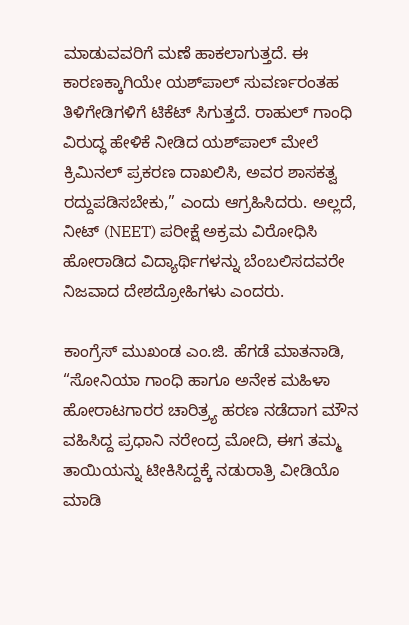ಮಾಡುವವರಿಗೆ ಮಣೆ ಹಾಕಲಾಗುತ್ತದೆ. ಈ ಕಾರಣಕ್ಕಾಗಿಯೇ ಯಶ್‌ಪಾಲ್ ಸುವರ್ಣರಂತಹ ತಿಳಿಗೇಡಿಗಳಿಗೆ ಟಿಕೆಟ್ ಸಿಗುತ್ತದೆ. ರಾಹುಲ್ ಗಾಂಧಿ ವಿರುದ್ಧ ಹೇಳಿಕೆ ನೀಡಿದ ಯಶ್‌ಪಾಲ್ ಮೇಲೆ ಕ್ರಿಮಿನಲ್ ಪ್ರಕರಣ ದಾಖಲಿಸಿ, ಅವರ ಶಾಸಕತ್ವ ರದ್ದುಪಡಿಸಬೇಕು,” ಎಂದು ಆಗ್ರಹಿಸಿದರು. ಅಲ್ಲದೆ, ನೀಟ್ (NEET) ಪರೀಕ್ಷೆ ಅಕ್ರಮ ವಿರೋಧಿಸಿ ಹೋರಾಡಿದ ವಿದ್ಯಾರ್ಥಿಗಳನ್ನು ಬೆಂಬಲಿಸದವರೇ ನಿಜವಾದ ದೇಶದ್ರೋಹಿಗಳು ಎಂದರು.

ಕಾಂಗ್ರೆಸ್ ಮುಖಂಡ ಎಂ.ಜಿ. ಹೆಗಡೆ ಮಾತನಾಡಿ, “ಸೋನಿಯಾ ಗಾಂಧಿ ಹಾಗೂ ಅನೇಕ ಮಹಿಳಾ ಹೋರಾಟಗಾರರ ಚಾರಿತ್ರ್ಯ ಹರಣ ನಡೆದಾಗ ಮೌನ ವಹಿಸಿದ್ದ ಪ್ರಧಾನಿ ನರೇಂದ್ರ ಮೋದಿ, ಈಗ ತಮ್ಮ ತಾಯಿಯನ್ನು ಟೀಕಿಸಿದ್ದಕ್ಕೆ ನಡುರಾತ್ರಿ ವೀಡಿಯೊ ಮಾಡಿ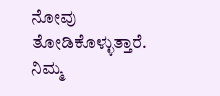ನೋವು ತೋಡಿಕೊಳ್ಳುತ್ತಾರೆ. ನಿಮ್ಮ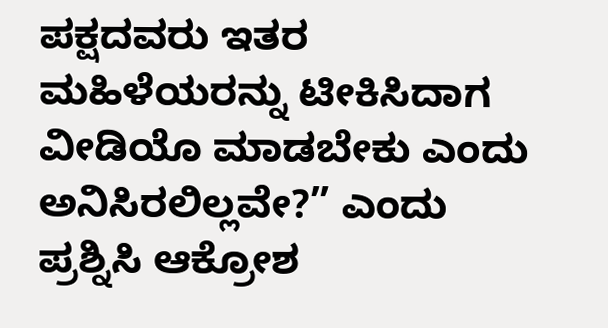ಪಕ್ಷದವರು ಇತರ ಮಹಿಳೆಯರನ್ನು ಟೀಕಿಸಿದಾಗ ವೀಡಿಯೊ ಮಾಡಬೇಕು ಎಂದು ಅನಿಸಿರಲಿಲ್ಲವೇ?” ಎಂದು ಪ್ರಶ್ನಿಸಿ ಆಕ್ರೋಶ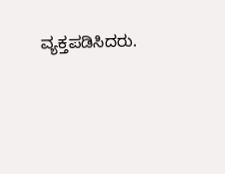ವ್ಯಕ್ತಪಡಿಸಿದರು.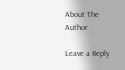About The Author

Leave a Reply